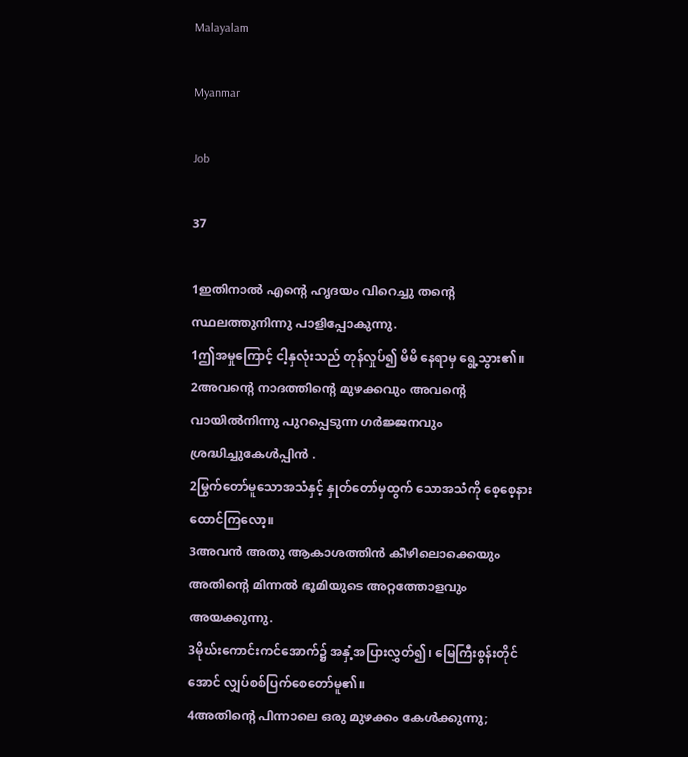Malayalam

Myanmar

Job

37

1ഇതിനാല്‍ എന്റെ ഹൃദയം വിറെച്ചു തന്റെ സ്ഥലത്തുനിന്നു പാളിപ്പോകുന്നു.
1ဤအမှုကြောင့် ငါ့နှလုံးသည် တုန်လှုပ်၍ မိမိ နေရာမှ ရွေ့သွား၏။
2അവന്റെ നാദത്തിന്റെ മുഴക്കവും അവന്റെ വായില്‍നിന്നു പുറപ്പെടുന്ന ഗര്‍ജ്ജനവും ശ്രദ്ധിച്ചുകേള്‍പ്പിന്‍ .
2မြွက်တော်မူသောအသံနှင့် နှုတ်တော်မှထွက် သောအသံကို စေ့စေ့နားထောင်ကြလော့။
3അവന്‍ അതു ആകാശത്തിന്‍ കീഴിലൊക്കെയും അതിന്റെ മിന്നല്‍ ഭൂമിയുടെ അറ്റത്തോളവും അയക്കുന്നു.
3မိုဃ်းကောင်းကင်အောက်၌ အနှံ့အပြားလွှတ်၍၊ မြေကြီးစွန်းတိုင်အောင် လျှပ်စစ်ပြက်စေတော်မူ၏။
4അതിന്റെ പിന്നാലെ ഒരു മുഴക്കം കേള്‍ക്കുന്നു;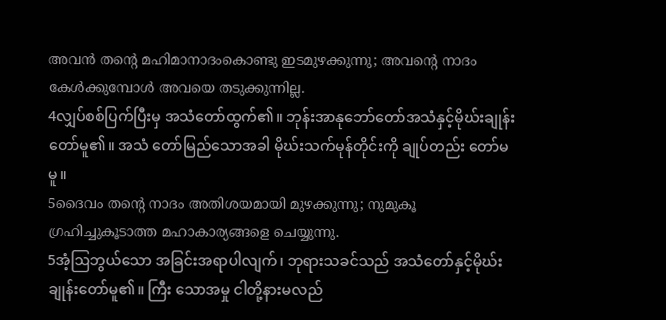അവന്‍ തന്റെ മഹിമാനാദംകൊണ്ടു ഇടമുഴക്കുന്നു; അവന്റെ നാദം കേള്‍ക്കുമ്പോള്‍ അവയെ തടുക്കുന്നില്ല.
4လျှပ်စစ်ပြက်ပြီးမှ အသံတော်ထွက်၏။ ဘုန်းအာနုဘော်တော်အသံနှင့်မိုဃ်းချုန်းတော်မူ၏။ အသံ တော်မြည်သောအခါ မိုဃ်းသက်မုန်တိုင်းကို ချုပ်တည်း တော်မမူ။
5ദൈവം തന്റെ നാദം അതിശയമായി മുഴക്കുന്നു; നുമുകൂ ഗ്രഹിച്ചുകൂടാത്ത മഹാകാര്യങ്ങളെ ചെയ്യുന്നു.
5အံ့ဩဘွယ်သော အခြင်းအရာပါလျက်၊ ဘုရားသခင်သည် အသံတော်နှင့်မိုဃ်းချုန်းတော်မူ၏။ ကြီး သောအမှု ငါတို့နားမလည်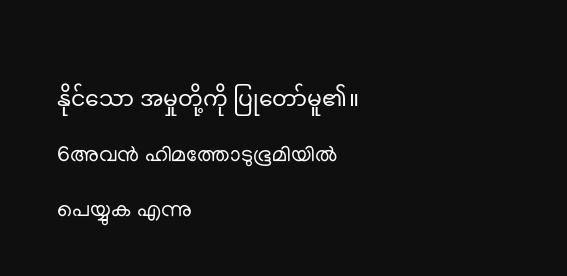နိုင်သော အမှုတို့ကို ပြုတော်မူ၏။
6അവന്‍ ഹിമത്തോടുഭൂമിയില്‍ പെയ്യുക എന്നു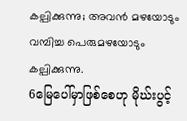കല്പിക്കുന്നു; അവന്‍ മഴയോടും വമ്പിച്ച പെരുമഴയോടും കല്പിക്കുന്നു.
6မြေပေါ်မှာဖြစ်စေဟု မိုဃ်းပွင့်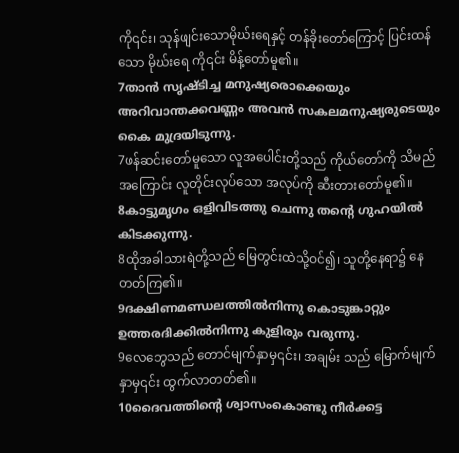ကို၎င်း၊ သုန်ဖျင်းသောမိုဃ်းရေနှင့် တန်ခိုးတော်ကြောင့် ပြင်းထန်သော မိုဃ်းရေ ကို၎င်း မိန့်တော်မူ၏။
7താന്‍ സൃഷ്ടിച്ച മനുഷ്യരൊക്കെയും അറിവാന്തക്കവണ്ണം അവന്‍ സകലമനുഷ്യരുടെയും കൈ മുദ്രയിടുന്നു.
7ဖန်ဆင်းတော်မူသော လူအပေါင်းတို့သည် ကိုယ်တော်ကို သိမည်အကြောင်း လူတိုင်းလုပ်သော အလုပ်ကို ဆီးတားတော်မူ၏။
8കാട്ടുമൃഗം ഒളിവിടത്തു ചെന്നു തന്റെ ഗുഹയില്‍ കിടക്കുന്നു.
8ထိုအခါသားရဲတို့သည် မြေတွင်းထဲသို့ဝင်၍၊ သူတို့နေရာ၌ နေတတ်ကြ၏။
9ദക്ഷിണമണ്ഡലത്തില്‍നിന്നു കൊടുങ്കാറ്റും ഉത്തരദിക്കില്‍നിന്നു കുളിരും വരുന്നു.
9လေဘွေသည် တောင်မျက်နှာမှ၎င်း၊ အချမ်း သည် မြောက်မျက်နှာမှ၎င်း ထွက်လာတတ်၏။
10ദൈവത്തിന്റെ ശ്വാസംകൊണ്ടു നീര്‍ക്കട്ട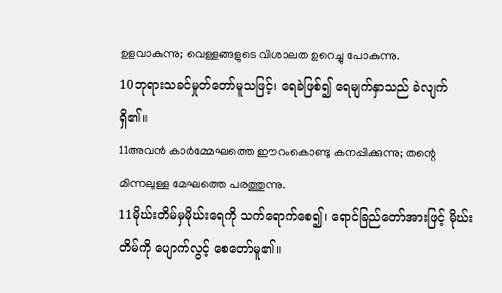ഉളവാകുന്നു; വെള്ളങ്ങളുടെ വിശാലത ഉറെച്ചു പോകുന്നു.
10ဘုရားသခင်မှုတ်တော်မူသဖြင့်၊ ရေခဲဖြစ်၍ ရေမျက်နှာသည် ခဲလျက်ရှိ၏။
11അവന്‍ കാര്‍മ്മേഘത്തെ ഈറംകൊണ്ടു കനപ്പിക്കുന്നു; തന്റെ മിന്നലുള്ള മേഘത്തെ പരത്തുന്നു.
11မိုဃ်းတိမ်မှမိုဃ်းရေကို သက်ရောက်စေ၍၊ ရောင်ခြည်တော်အားဖြင့် မိုဃ်းတိမ်ကို ပျောက်လွင့် စေတော်မူ၏။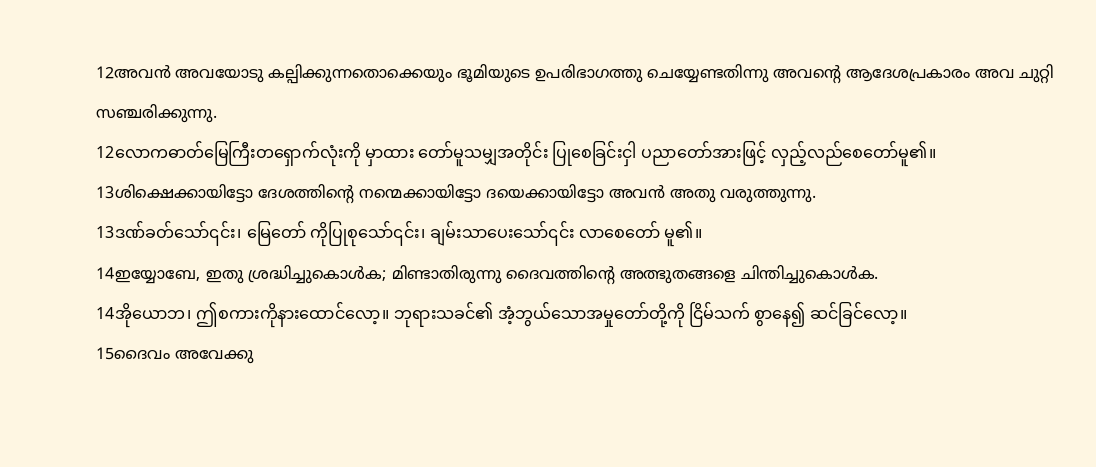12അവന്‍ അവയോടു കല്പിക്കുന്നതൊക്കെയും ഭൂമിയുടെ ഉപരിഭാഗത്തു ചെയ്യേണ്ടതിന്നു അവന്റെ ആദേശപ്രകാരം അവ ചുറ്റി സഞ്ചരിക്കുന്നു.
12လောကဓာတ်မြေကြီးတရှောက်လုံးကို မှာထား တော်မူသမျှအတိုင်း ပြုစေခြင်းငှါ ပညာတော်အားဖြင့် လှည့်လည်စေတော်မူ၏။
13ശിക്ഷെക്കായിട്ടോ ദേശത്തിന്റെ നന്മെക്കായിട്ടോ ദയെക്കായിട്ടോ അവന്‍ അതു വരുത്തുന്നു.
13ဒဏ်ခတ်သော်၎င်း၊ မြေတော် ကိုပြုစုသော်၎င်း၊ ချမ်းသာပေးသော်၎င်း လာစေတော် မူ၏။
14ഇയ്യോബേ, ഇതു ശ്രദ്ധിച്ചുകൊള്‍ക; മിണ്ടാതിരുന്നു ദൈവത്തിന്റെ അത്ഭുതങ്ങളെ ചിന്തിച്ചുകൊള്‍ക.
14အိုယောဘ၊ ဤစကားကိုနားထောင်လော့။ ဘုရားသခင်၏ အံ့ဘွယ်သောအမှုတော်တို့ကို ငြိမ်သက် စွာနေ၍ ဆင်ခြင်လော့။
15ദൈവം അവേക്കു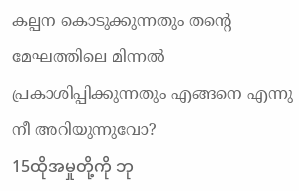കല്പന കൊടുക്കുന്നതും തന്റെ മേഘത്തിലെ മിന്നല്‍ പ്രകാശിപ്പിക്കുന്നതും എങ്ങനെ എന്നു നീ അറിയുന്നുവോ?
15ထိုအမှုတို့ကို ဘု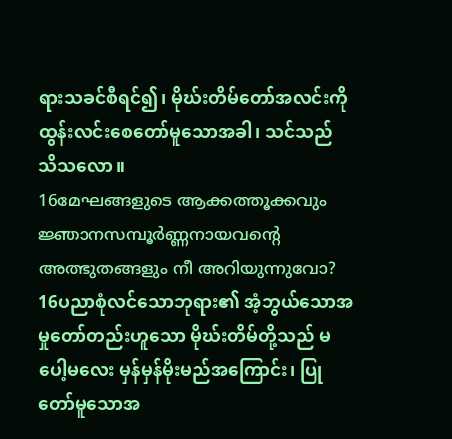ရားသခင်စီရင်၍၊ မိုဃ်းတိမ်တော်အလင်းကို ထွန်းလင်းစေတော်မူသောအခါ၊ သင်သည် သိသလော။
16മേഘങ്ങളുടെ ആക്കത്തൂക്കവും ജ്ഞാനസമ്പൂര്‍ണ്ണനായവന്റെ അത്ഭുതങ്ങളും നീ അറിയുന്നുവോ?
16ပညာစုံလင်သောဘုရား၏ အံ့ဘွယ်သောအမှုတော်တည်းဟူသော မိုဃ်းတိမ်တို့သည် မပေါ့မလေး မှန်မှန်မိုးမည်အကြောင်း၊ ပြုတော်မူသောအ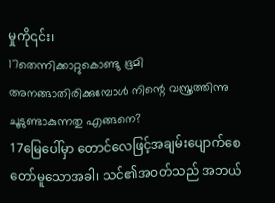မှုကို၎င်း၊
17തെന്നിക്കാറ്റുകൊണ്ടു ഭൂമി അനങ്ങാതിരിക്കുമ്പോള്‍ നിന്റെ വസ്ത്രത്തിന്നു ചൂടുണ്ടാകുന്നതു എങ്ങനെ?
17မြေပေါ်မှာ တောင်လေဖြင့်အချမ်းပျောက်စေ တော်မူသောအခါ၊ သင်၏အဝတ်သည် အဘယ်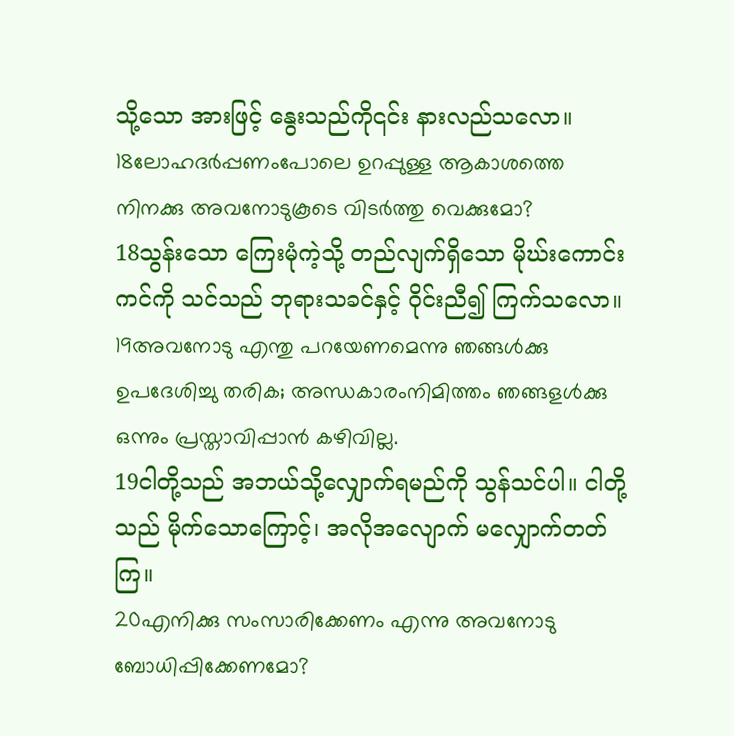သို့သော အားဖြင့် နွေးသည်ကို၎င်း နားလည်သလော။
18ലോഹദര്‍പ്പണംപോലെ ഉറപ്പുള്ള ആകാശത്തെ നിനക്കു അവനോടുകൂടെ വിടര്‍ത്തു വെക്കുമോ?
18သွန်းသော ကြေးမုံကဲ့သို့ တည်လျက်ရှိသော မိုဃ်းကောင်းကင်ကို သင်သည် ဘုရားသခင်နှင့် ဝိုင်းညီ၍ ကြက်သလော။
19അവനോടു എന്തു പറയേണമെന്നു ഞങ്ങള്‍ക്കു ഉപദേശിച്ചു തരിക; അന്ധകാരംനിമിത്തം ഞങ്ങളള്‍ക്കു ഒന്നും പ്രസ്താവിപ്പാന്‍ കഴിവില്ല.
19ငါတို့သည် အဘယ်သို့လျှောက်ရမည်ကို သွန်သင်ပါ။ ငါတို့သည် မိုက်သောကြောင့်၊ အလိုအလျောက် မလျှောက်တတ်ကြ။
20എനിക്കു സംസാരിക്കേണം എന്നു അവനോടു ബോധിപ്പിക്കേണമോ?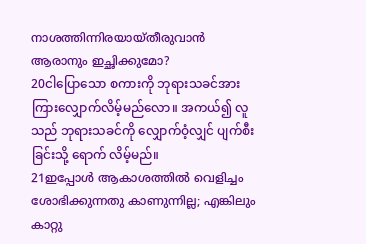നാശത്തിന്നിരയായ്തീരുവാന്‍ ആരാനും ഇച്ഛിക്കുമോ?
20ငါပြောသော စကားကို ဘုရားသခင်အား ကြားလျှောက်လိမ့်မည်လော။ အကယ်၍ လူသည် ဘုရားသခင်ကို လျှောက်ဝံ့လျှင် ပျက်စီးခြင်းသို့ ရောက် လိမ့်မည်။
21ഇപ്പോള്‍ ആകാശത്തില്‍ വെളിച്ചം ശോഭിക്കുന്നതു കാണുന്നില്ല; എങ്കിലും കാറ്റു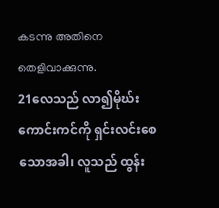കടന്നു അതിനെ തെളിവാക്കുന്നു.
21လေသည် လာ၍မိုဃ်းကောင်းကင်ကို ရှင်းလင်းစေသောအခါ၊ လူသည် ထွန်း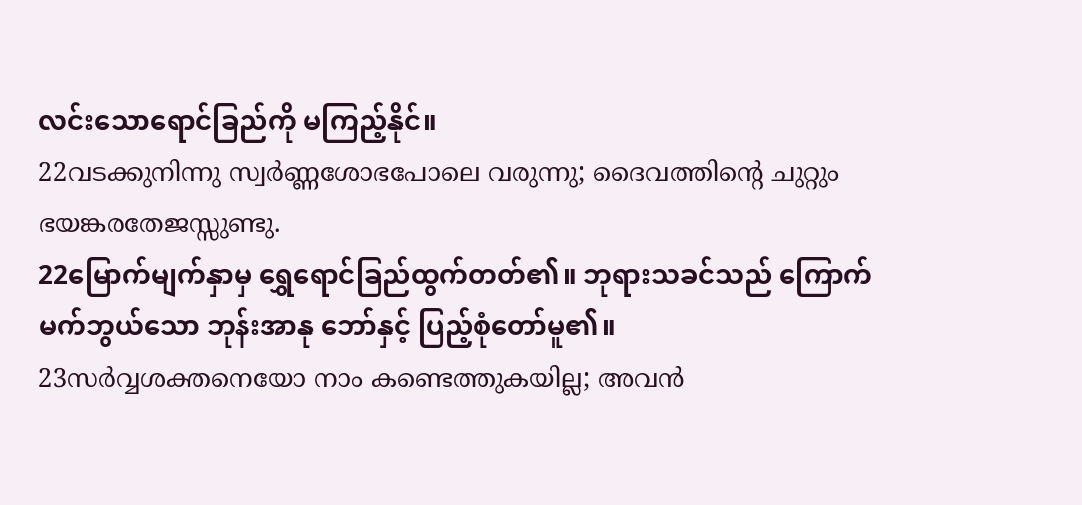လင်းသောရောင်ခြည်ကို မကြည့်နိုင်။
22വടക്കുനിന്നു സ്വര്‍ണ്ണശോഭപോലെ വരുന്നു; ദൈവത്തിന്റെ ചുറ്റും ഭയങ്കരതേജസ്സുണ്ടു.
22မြောက်မျက်နှာမှ ရွှေရောင်ခြည်ထွက်တတ်၏။ ဘုရားသခင်သည် ကြောက်မက်ဘွယ်သော ဘုန်းအာနု ဘော်နှင့် ပြည့်စုံတော်မူ၏။
23സര്‍വ്വശക്തനെയോ നാം കണ്ടെത്തുകയില്ല; അവന്‍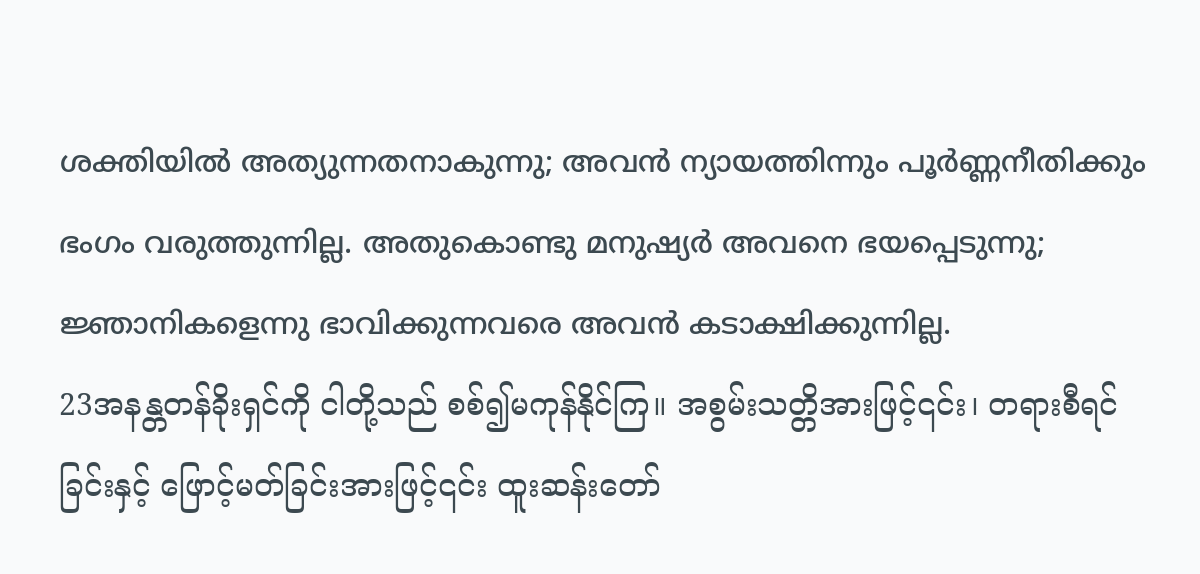ശക്തിയില്‍ അത്യുന്നതനാകുന്നു; അവന്‍ ന്യായത്തിന്നും പൂര്‍ണ്ണനീതിക്കും ഭംഗം വരുത്തുന്നില്ല. അതുകൊണ്ടു മനുഷ്യര്‍ അവനെ ഭയപ്പെടുന്നു; ജ്ഞാനികളെന്നു ഭാവിക്കുന്നവരെ അവന്‍ കടാക്ഷിക്കുന്നില്ല.
23အနန္တတန်ခိုးရှင်ကို ငါတို့သည် စစ်၍မကုန်နိုင်ကြ။ အစွမ်းသတ္တိအားဖြင့်၎င်း၊ တရားစီရင်ခြင်းနှင့် ဖြောင့်မတ်ခြင်းအားဖြင့်၎င်း ထူးဆန်းတော်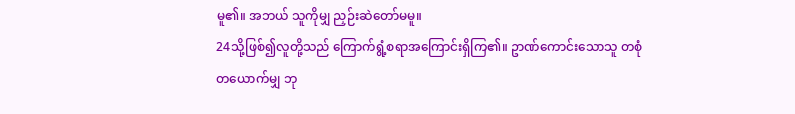မူ၏။ အဘယ် သူကိုမျှ ညှဉ်းဆဲတော်မမူ။
24သို့ဖြစ်၍လူတို့သည် ကြောက်ရွံ့စရာအကြောင်းရှိကြ၏။ ဥာဏ်ကောင်းသောသူ တစုံတယောက်မျှ ဘု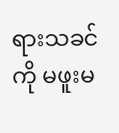ရားသခင်ကို မဖူးမ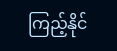ကြည့်နိုင်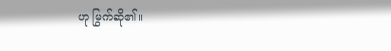ဟု မြွက်ဆို၏။